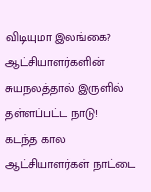விடியுமா இலங்கை? ஆட்சியாளர்களின் சுயநலத்தால் இருளில் தள்ளப்பட்ட நாடு!
கடந்த கால ஆட்சியாளர்கள் நாட்டை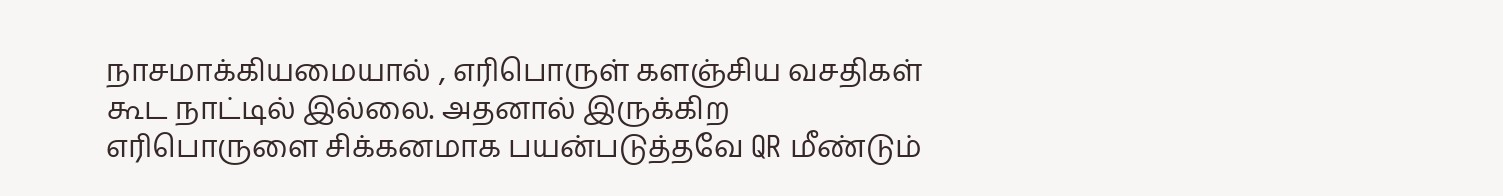நாசமாக்கியமையால் , எரிபொருள் களஞ்சிய வசதிகள் கூட நாட்டில் இல்லை. அதனால் இருக்கிற எரிபொருளை சிக்கனமாக பயன்படுத்தவே QR மீண்டும்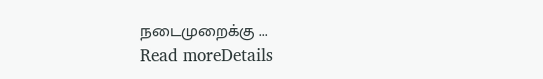நடைமுறைக்கு ...
Read moreDetails